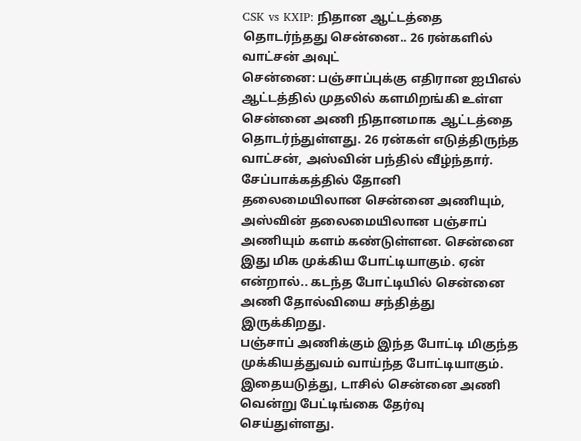CSK vs KXIP: நிதான ஆட்டத்தை தொடர்ந்தது சென்னை.. 26 ரன்களில் வாட்சன் அவுட்
சென்னை: பஞ்சாப்புக்கு எதிரான ஐபிஎல் ஆட்டத்தில் முதலில் களமிறங்கி உள்ள சென்னை அணி நிதானமாக ஆட்டத்தை தொடர்ந்துள்ளது. 26 ரன்கள் எடுத்திருந்த வாட்சன், அஸ்வின் பந்தில் வீழ்ந்தார்.
சேப்பாக்கத்தில் தோனி தலைமையிலான சென்னை அணியும், அஸ்வின் தலைமையிலான பஞ்சாப் அணியும் களம் கண்டுள்ளன. சென்னை இது மிக முக்கிய போட்டியாகும். ஏன் என்றால்.. கடந்த போட்டியில் சென்னை அணி தோல்வியை சந்தித்து இருக்கிறது.
பஞ்சாப் அணிக்கும் இந்த போட்டி மிகுந்த முக்கியத்துவம் வாய்ந்த போட்டியாகும். இதையடுத்து, டாசில் சென்னை அணி வென்று பேட்டிங்கை தேர்வு செய்துள்ளது.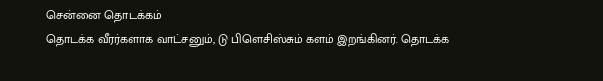சென்னை தொடக்கம்
தொடக்க வீரர்களாக வாட்சனும், டு பிளெசிஸ்சும் களம் இறங்கினர். தொடக்க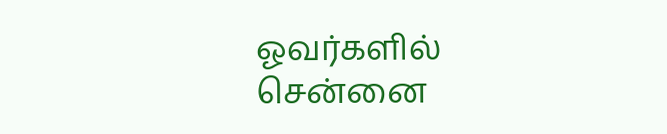ஓவர்களில் சென்னை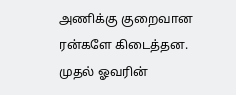அணிக்கு குறைவான ரன்களே கிடைத்தன. முதல் ஓவரின்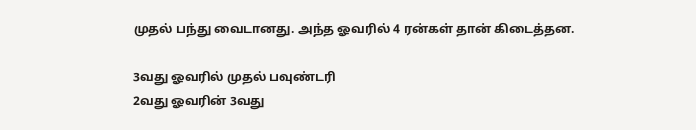முதல் பந்து வைடானது. அந்த ஓவரில் 4 ரன்கள் தான் கிடைத்தன.

3வது ஓவரில் முதல் பவுண்டரி
2வது ஓவரின் 3வது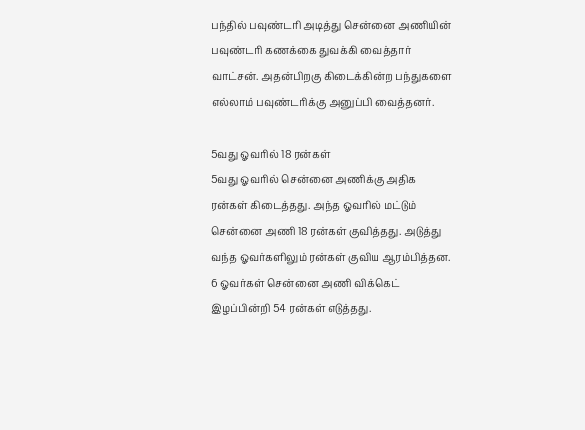பந்தில் பவுண்டரி அடித்து சென்னை அணியின் பவுண்டரி கணக்கை துவக்கி வைத்தார் வாட்சன். அதன்பிறகு கிடைக்கின்ற பந்துகளை எல்லாம் பவுண்டரிக்கு அனுப்பி வைத்தனர்.

5வது ஓவரில் 18 ரன்கள்
5வது ஓவரில் சென்னை அணிக்கு அதிக ரன்கள் கிடைத்தது. அந்த ஓவரில் மட்டும் சென்னை அணி 18 ரன்கள் குவித்தது. அடுத்து வந்த ஓவர்களிலும் ரன்கள் குவிய ஆரம்பித்தன. 6 ஓவர்கள் சென்னை அணி விக்கெட் இழப்பின்றி 54 ரன்கள் எடுத்தது.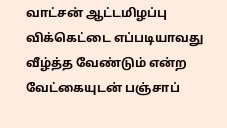வாட்சன் ஆட்டமிழப்பு
விக்கெட்டை எப்படியாவது வீழ்த்த வேண்டும் என்ற வேட்கையுடன் பஞ்சாப்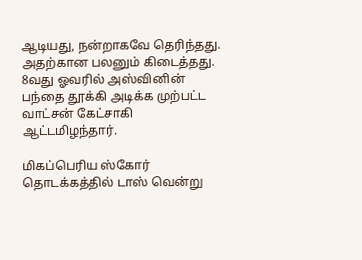ஆடியது, நன்றாகவே தெரிந்தது. அதற்கான பலனும் கிடைத்தது. 8வது ஓவரில் அஸ்வினின் பந்தை தூக்கி அடிக்க முற்பட்ட வாட்சன் கேட்சாகி ஆட்டமிழந்தார்.

மிகப்பெரிய ஸ்கோர்
தொடக்கத்தில் டாஸ் வென்று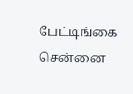பேட்டிங்கை சென்னை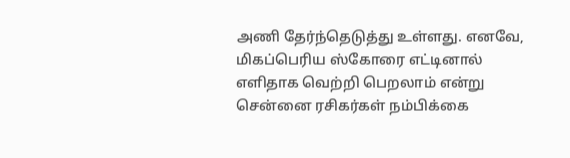அணி தேர்ந்தெடுத்து உள்ளது. எனவே, மிகப்பெரிய ஸ்கோரை எட்டினால் எளிதாக வெற்றி பெறலாம் என்று சென்னை ரசிகர்கள் நம்பிக்கை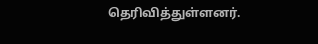தெரிவித்துள்ளனர்.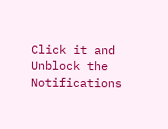Click it and Unblock the Notifications